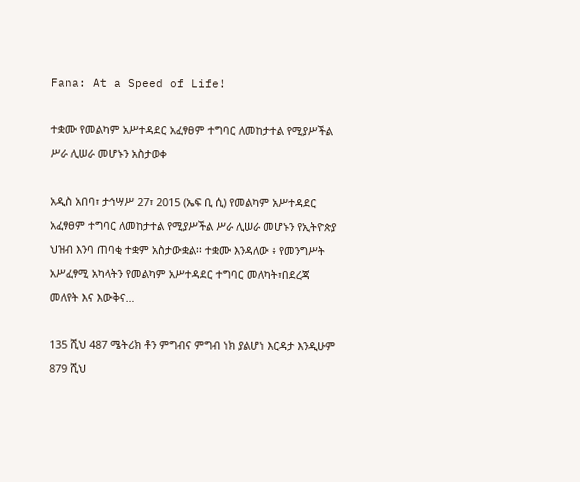Fana: At a Speed of Life!

ተቋሙ የመልካም አሥተዳደር አፈፃፀም ተግባር ለመከታተል የሚያሥችል ሥራ ሊሠራ መሆኑን አስታወቀ

አዲስ አበባ፣ ታኅሣሥ 27፣ 2015 (ኤፍ ቢ ሲ) የመልካም አሥተዳደር አፈፃፀም ተግባር ለመከታተል የሚያሥችል ሥራ ሊሠራ መሆኑን የኢትዮጵያ ህዝብ እንባ ጠባቂ ተቋም አስታውቋል፡፡ ተቋሙ እንዳለው ፥ የመንግሥት አሥፈፃሚ አካላትን የመልካም አሥተዳደር ተግባር መለካት፣በደረጃ መለየት እና እውቅና…

135 ሺህ 487 ሜትሪክ ቶን ምግብና ምግብ ነክ ያልሆነ እርዳታ እንዲሁም 879 ሺህ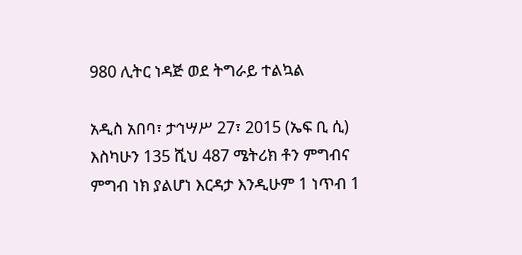980 ሊትር ነዳጅ ወደ ትግራይ ተልኳል

አዲስ አበባ፣ ታኅሣሥ 27፣ 2015 (ኤፍ ቢ ሲ) እስካሁን 135 ሺህ 487 ሜትሪክ ቶን ምግብና ምግብ ነክ ያልሆነ እርዳታ እንዲሁም 1 ነጥብ 1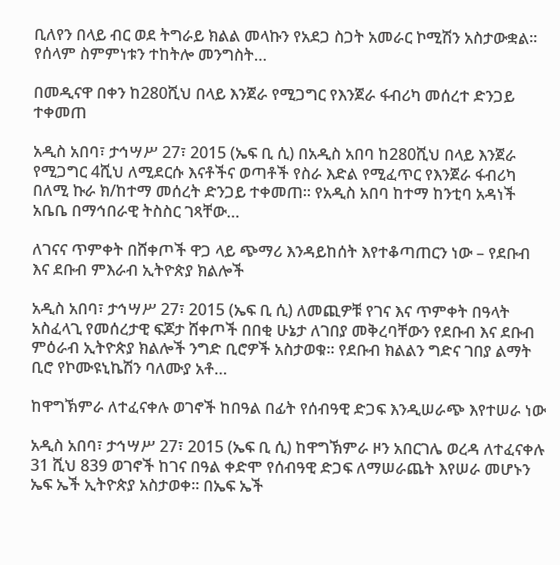ቢለየን በላይ ብር ወደ ትግራይ ክልል መላኩን የአደጋ ስጋት አመራር ኮሚሽን አስታውቋል፡፡   የሰላም ስምምነቱን ተከትሎ መንግስት…

በመዲናዋ በቀን ከ280ሺህ በላይ እንጀራ የሚጋግር የእንጀራ ፋብሪካ መሰረተ ድንጋይ ተቀመጠ

አዲስ አበባ፣ ታኅሣሥ 27፣ 2015 (ኤፍ ቢ ሲ) በአዲስ አበባ ከ280ሺህ በላይ እንጀራ የሚጋግር 4ሺህ ለሚደርሱ እናቶችና ወጣቶች የስራ እድል የሚፈጥር የእንጀራ ፋብሪካ በለሚ ኩራ ክ/ከተማ መሰረት ድንጋይ ተቀመጠ፡፡ የአዲስ አበባ ከተማ ከንቲባ አዳነች አቤቤ በማኅበራዊ ትስስር ገጻቸው…

ለገናና ጥምቀት በሸቀጦች ዋጋ ላይ ጭማሪ እንዳይከሰት እየተቆጣጠርን ነው – የደቡብ እና ደቡብ ምእራብ ኢትዮጵያ ክልሎች

አዲስ አበባ፣ ታኅሣሥ 27፣ 2015 (ኤፍ ቢ ሲ) ለመጪዎቹ የገና እና ጥምቀት በዓላት አስፈላጊ የመሰረታዊ ፍጆታ ሸቀጦች በበቂ ሁኔታ ለገበያ መቅረባቸውን የደቡብ እና ደቡብ ምዕራብ ኢትዮጵያ ክልሎች ንግድ ቢሮዎች አስታወቁ፡፡ የደቡብ ክልልን ግድና ገበያ ልማት ቢሮ የኮሙዩኒኬሽን ባለሙያ አቶ…

ከዋግኽምራ ለተፈናቀሉ ወገኖች ከበዓል በፊት የሰብዓዊ ድጋፍ እንዲሠራጭ እየተሠራ ነው

አዲስ አበባ፣ ታኅሣሥ 27፣ 2015 (ኤፍ ቢ ሲ) ከዋግኽምራ ዞን አበርገሌ ወረዳ ለተፈናቀሉ 31 ሺህ 839 ወገኖች ከገና በዓል ቀድሞ የሰብዓዊ ድጋፍ ለማሠራጨት እየሠራ መሆኑን ኤፍ ኤች ኢትዮጵያ አስታወቀ፡፡ በኤፍ ኤች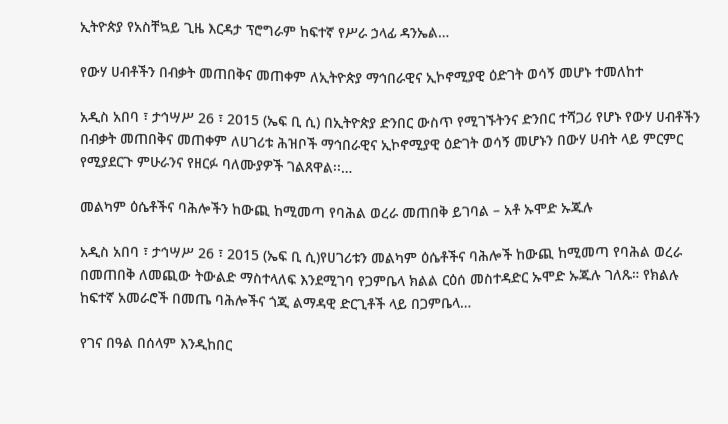ኢትዮጵያ የአስቸኳይ ጊዜ እርዳታ ፕሮግራም ከፍተኛ የሥራ ኃላፊ ዳንኤል…

የውሃ ሀብቶችን በብቃት መጠበቅና መጠቀም ለኢትዮጵያ ማኅበራዊና ኢኮኖሚያዊ ዕድገት ወሳኝ መሆኑ ተመለከተ

አዲስ አበባ ፣ ታኅሣሥ 26 ፣ 2015 (ኤፍ ቢ ሲ) በኢትዮጵያ ድንበር ውስጥ የሚገኙትንና ድንበር ተሻጋሪ የሆኑ የውሃ ሀብቶችን በብቃት መጠበቅና መጠቀም ለሀገሪቱ ሕዝቦች ማኅበራዊና ኢኮኖሚያዊ ዕድገት ወሳኝ መሆኑን በውሃ ሀብት ላይ ምርምር የሚያደርጉ ምሁራንና የዘርፉ ባለሙያዎች ገልጸዋል፡፡…

መልካም ዕሴቶችና ባሕሎችን ከውጪ ከሚመጣ የባሕል ወረራ መጠበቅ ይገባል – አቶ ኡሞድ ኡጁሉ

አዲስ አበባ ፣ ታኅሣሥ 26 ፣ 2015 (ኤፍ ቢ ሲ)የሀገሪቱን መልካም ዕሴቶችና ባሕሎች ከውጪ ከሚመጣ የባሕል ወረራ በመጠበቅ ለመጪው ትውልድ ማስተላለፍ እንደሚገባ የጋምቤላ ክልል ርዕሰ መስተዳድር ኡሞድ ኡጁሉ ገለጹ። የክልሉ ከፍተኛ አመራሮች በመጤ ባሕሎችና ጎጂ ልማዳዊ ድርጊቶች ላይ በጋምቤላ…

የገና በዓል በሰላም እንዲከበር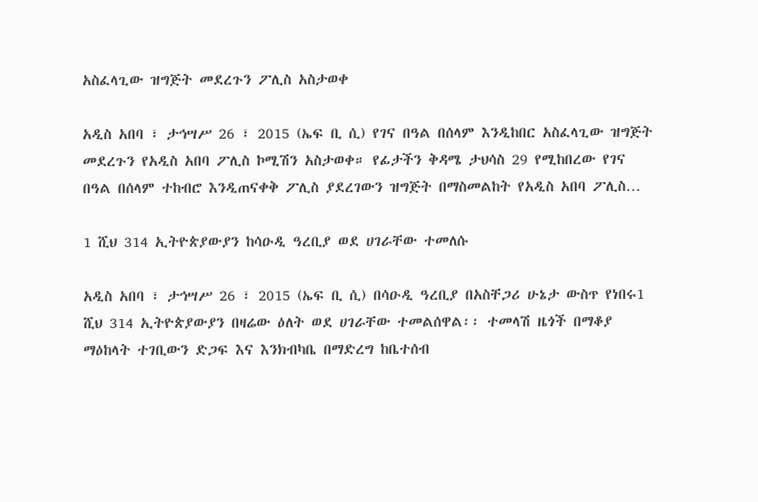አስፈላጊው ዝግጅት መደረጉን ፖሊስ አስታወቀ

አዲስ አበባ ፣ ታኅሣሥ 26 ፣ 2015 (ኤፍ ቢ ሲ) የገና በዓል በሰላም እንዲከበር አስፈላጊው ዝግጅት መደረጉን የአዲስ አበባ ፖሊስ ኮሚሽን አስታወቀ። የፊታችን ቅዳሜ ታህሳስ 29 የሚከበረው የገና በዓል በሰላም ተከብሮ እንዲጠናቀቅ ፖሊስ ያደረገውን ዝግጅት በማስመልከት የአዲስ አበባ ፖሊስ…

1 ሺህ 314 ኢትዮጵያውያን ከሳዑዲ ዓረቢያ ወደ ሀገራቸው ተመለሱ

አዲስ አበባ ፣ ታኅሣሥ 26 ፣ 2015 (ኤፍ ቢ ሲ) በሳዑዲ ዓረቢያ በአስቸጋሪ ሁኔታ ውስጥ የነበሩ1 ሺህ 314 ኢትዮጵያውያን በዛሬው ዕለት ወደ ሀገራቸው ተመልሰዋል፡፡ ተመላሽ ዜጎች በማቆያ ማዕከላት ተገቢውን ድጋፍ እና እንክብካቤ በማድረግ ከቤተሰብ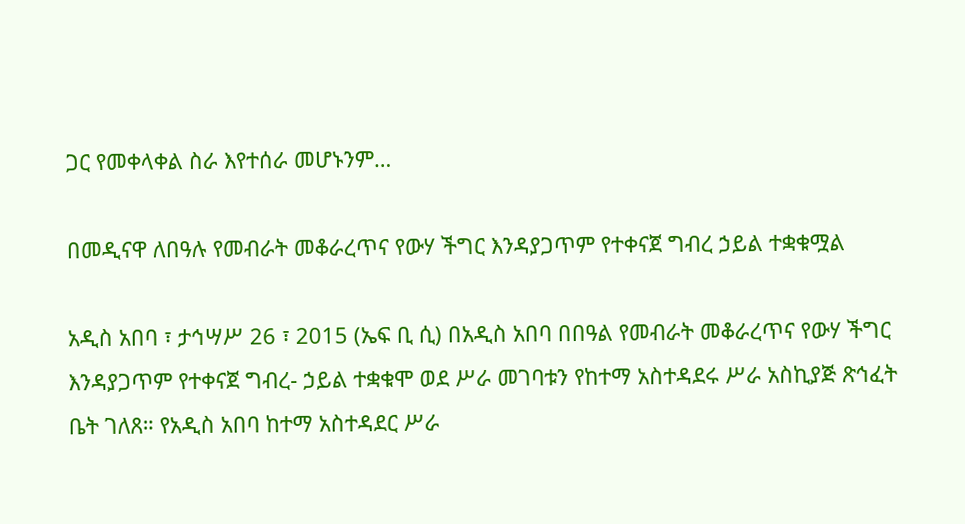ጋር የመቀላቀል ስራ እየተሰራ መሆኑንም…

በመዲናዋ ለበዓሉ የመብራት መቆራረጥና የውሃ ችግር እንዳያጋጥም የተቀናጀ ግብረ ኃይል ተቋቁሟል

አዲስ አበባ ፣ ታኅሣሥ 26 ፣ 2015 (ኤፍ ቢ ሲ) በአዲስ አበባ በበዓል የመብራት መቆራረጥና የውሃ ችግር እንዳያጋጥም የተቀናጀ ግብረ- ኃይል ተቋቁሞ ወደ ሥራ መገባቱን የከተማ አስተዳደሩ ሥራ አስኪያጅ ጽኅፈት ቤት ገለጸ። የአዲስ አበባ ከተማ አስተዳደር ሥራ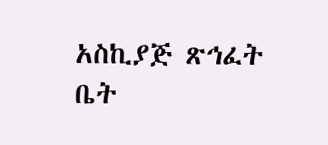አስኪያጅ ጽኅፈት ቤት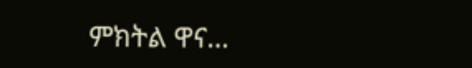ምክትል ዋና…